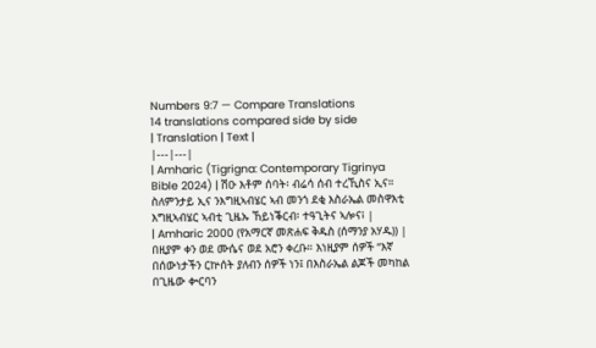Numbers 9:7 — Compare Translations
14 translations compared side by side
| Translation | Text |
|---|---|
| Amharic (Tigrigna: Contemporary Tigrinya Bible 2024) | ሽዑ እቶም ሰባት፡ ብሬሳ ሰብ ተረኺስና ኢና። ስለምንታይ ኢና ንእግዚኣብሄር ኣብ መንጎ ደቂ እስራኤል መስዋእቲ እግዚኣብሄር ኣብቲ ጊዜኡ ኸይነቕርብ፡ ተዓጊትና ኣሎና፧ |
| Amharic 2000 (የአማርኛ መጽሐፍ ቅዱስ (ሰማንያ አሃዱ)) | በዚያም ቀን ወደ ሙሴና ወደ አሮን ቀረቡ። እነዚያም ሰዎች “እኛ በሰውነታችን ርኵሰት ያለብን ሰዎች ነን፤ በእስራኤል ልጆች መካከል በጊዜው ቍርባን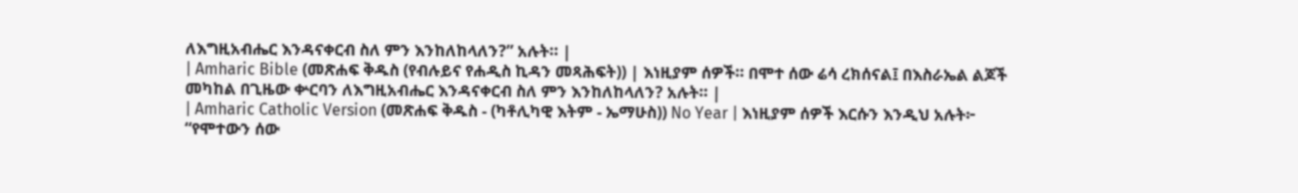ለእግዚአብሔር እንዳናቀርብ ስለ ምን እንከለከላለን?” አሉት። |
| Amharic Bible (መጽሐፍ ቅዱስ (የብሉይና የሐዲስ ኪዳን መጻሕፍት)) | እነዚያም ሰዎች። በሞተ ሰው ሬሳ ረክሰናል፤ በእስራኤል ልጆች መካከል በጊዜው ቍርባን ለእግዚአብሔር እንዳናቀርብ ስለ ምን እንከለከላለን? አሉት። |
| Amharic Catholic Version (መጽሐፍ ቅዱስ - (ካቶሊካዊ እትም - ኤማሁስ)) No Year | እነዚያም ሰዎች እርሱን እንዲህ አሉት፦ “የሞተውን ሰው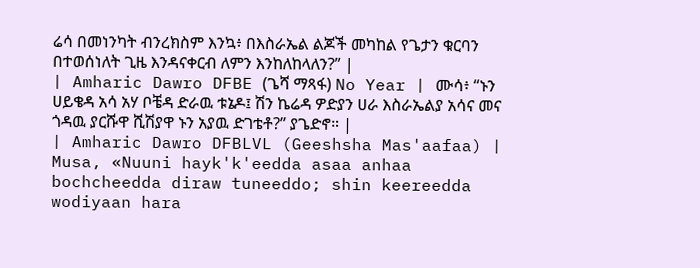ሬሳ በመነንካት ብንረክስም እንኳ፥ በእስራኤል ልጆች መካከል የጌታን ቁርባን በተወሰነለት ጊዜ እንዳናቀርብ ለምን እንከለከላለን?” |
| Amharic Dawro DFBE (ጌሻ ማጻፋ) No Year | ሙሳ፥ “ኑን ሀይቄዳ አሳ አሃ ቦቼዳ ድራዉ ቱኔዶ፤ ሽን ኬሬዳ ዎድያን ሀራ እስራኤልያ አሳና መና ጎዳዉ ያርሹዋ ሺሽያዋ ኑን አያዉ ድገቴቶ?” ያጌድኖ። |
| Amharic Dawro DFBLVL (Geeshsha Mas'aafaa) | Musa, «Nuuni hayk'k'eedda asaa anhaa bochcheedda diraw tuneeddo; shin keereedda wodiyaan hara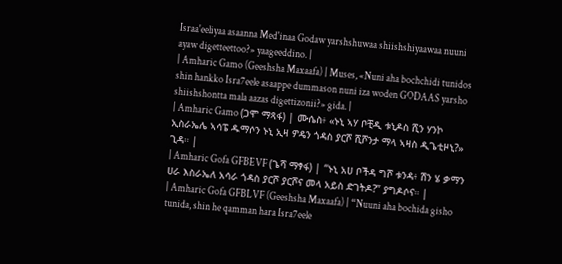Israa'eeliyaa asaanna Med'inaa Godaw yarshshuwaa shiishshiyaawaa nuuni ayaw digetteettoo?» yaageeddino. |
| Amharic Gamo (Geeshsha Maxaafa) | Muses, «Nuni aha bochchidi tunidos shin hankko Isra7eele asaappe dummason nuni iza woden GODAAS yarsho shiishshontta mala aazas digettizonii?» gida. |
| Amharic Gamo (ጋሞ ማጻፋ) | ሙሴስ፥ «ኑኒ ኣሃ ቦቺዲ ቱኒዶስ ሺን ሃንኮ ኢስራኤሌ ኣሳፔ ዱማሶን ኑኒ ኢዛ ዎዴን ጎዳስ ያርሾ ሺሾንታ ማላ ኣዛስ ዲጌቲዞኒ?» ጊዳ። |
| Amharic Gofa GFBEVF (ጌሻ ማፃፋ) | “ኑኒ አሀ ቦችዳ ግሾ ቱንዳ፥ ሽን ሄ ቃማን ሀራ እስራኤለ አሳራ ጎዳስ ያርሾ ያርሾና መላ አይስ ድገትዶ?” ያግዶሶና። |
| Amharic Gofa GFBLVF (Geeshsha Maxaafa) | “Nuuni aha bochida gisho tunida, shin he qamman hara Isra7eele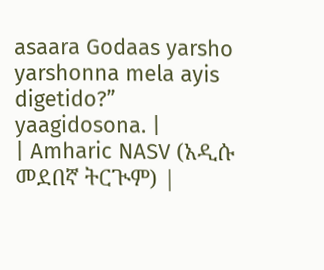asaara Godaas yarsho yarshonna mela ayis digetido?” yaagidosona. |
| Amharic NASV (አዲሱ መደበኛ ትርጒም) |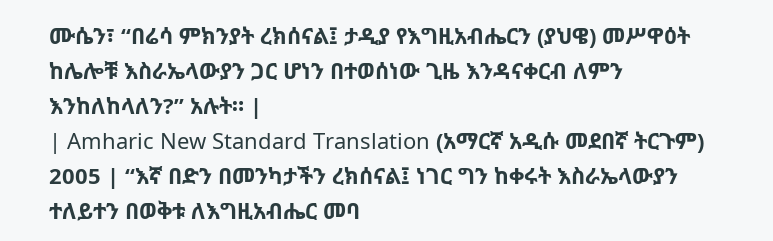ሙሴን፣ “በሬሳ ምክንያት ረክሰናል፤ ታዲያ የእግዚአብሔርን (ያህዌ) መሥዋዕት ከሌሎቹ እስራኤላውያን ጋር ሆነን በተወሰነው ጊዜ እንዳናቀርብ ለምን እንከለከላለን?” አሉት። |
| Amharic New Standard Translation (አማርኛ አዲሱ መደበኛ ትርጉም) 2005 | “እኛ በድን በመንካታችን ረክሰናል፤ ነገር ግን ከቀሩት እስራኤላውያን ተለይተን በወቅቱ ለእግዚአብሔር መባ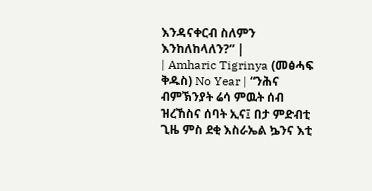እንዳናቀርብ ስለምን እንከለከላለን?” |
| Amharic Tigrinya (መፅሓፍ ቅዱስ) No Year | “ንሕና ብምኽንያት ሬሳ ምዉት ሰብ ዝረኸስና ሰባት ኢና፤ በታ ምድብቲ ጊዜ ምስ ደቂ እስራኤል ኴንና እቲ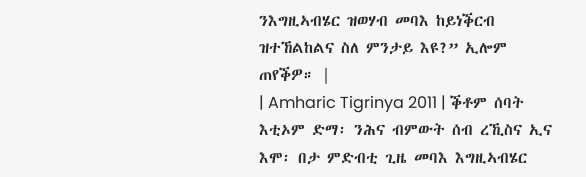ንእግዚኣብሄር ዝወሃብ መባእ ከይነቕርብ ዝተኸልከልና ስለ ምንታይ እዩ?” ኢሎም ጠየቕዎ። |
| Amharic Tigrinya 2011 | ቕቶም ሰባት እቲኦም ድማ፡ ንሕና ብምውት ሰብ ረኺስና ኢና እሞ፡ በታ ምድብቲ ጊዜ መባእ እግዚኣብሄር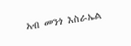ኣብ መንጎ እስራኤል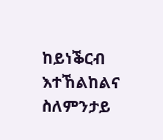ከይነቕርብ እተኸልከልና ስለምንታይ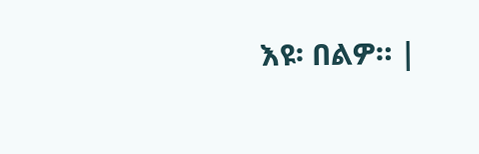እዩ፡ በልዎ። |